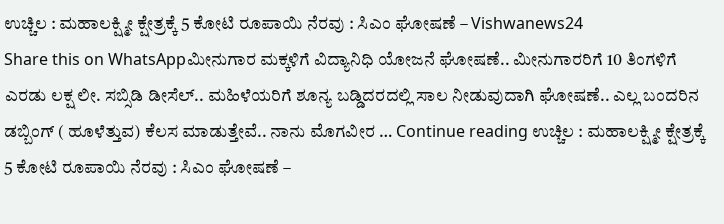ಉಚ್ಚಿಲ : ಮಹಾಲಕ್ಷ್ಮೀ ಕ್ಷೇತ್ರಕ್ಕೆ 5 ಕೋಟಿ ರೂಪಾಯಿ ನೆರವು : ಸಿಎಂ ಘೋಷಣೆ – Vishwanews24
Share this on WhatsAppಮೀನುಗಾರ ಮಕ್ಕಳಿಗೆ ವಿದ್ಯಾನಿಧಿ ಯೋಜನೆ ಘೋಷಣೆ.. ಮೀನುಗಾರರಿಗೆ 10 ತಿಂಗಳಿಗೆ ಎರಡು ಲಕ್ಷ ಲೀ. ಸಬ್ಸಿಡಿ ಡೀಸೆಲ್.. ಮಹಿಳೆಯರಿಗೆ ಶೂನ್ಯ ಬಡ್ಡಿದರದಲ್ಲಿ ಸಾಲ ನೀಡುವುದಾಗಿ ಘೋಷಣೆ.. ಎಲ್ಲ ಬಂದರಿನ ಡಬ್ಬಿಂಗ್ ( ಹೂಳೆತ್ತುವ) ಕೆಲಸ ಮಾಡುತ್ತೇವೆ.. ನಾನು ಮೊಗವೀರ … Continue reading ಉಚ್ಚಿಲ : ಮಹಾಲಕ್ಷ್ಮೀ ಕ್ಷೇತ್ರಕ್ಕೆ 5 ಕೋಟಿ ರೂಪಾಯಿ ನೆರವು : ಸಿಎಂ ಘೋಷಣೆ –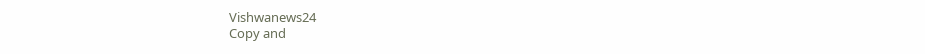Vishwanews24
Copy and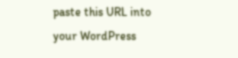paste this URL into your WordPress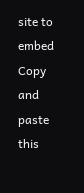site to embed
Copy and paste this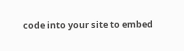code into your site to embed